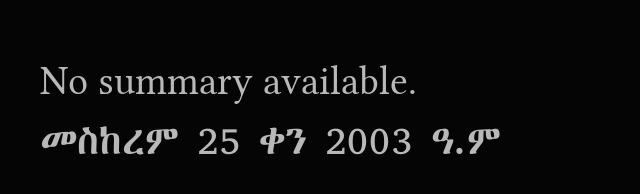No summary available.
መስከረም 25 ቀን 2003 ዓ.ም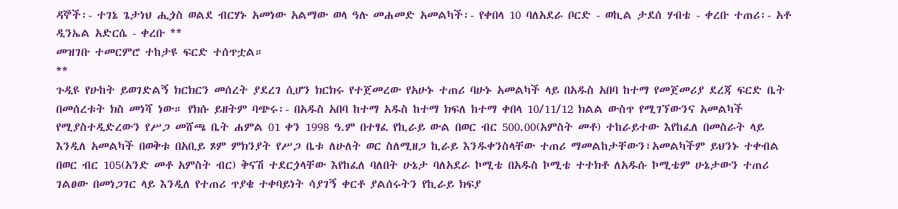ዳኞች፡- ተገኔ ጌታነህ ሒጏስ ወልደ ብርሃኑ አመነው አልማው ወላ ዓሉ መሐመድ አመልካች፡- የቀበላ 10 ባለአደራ ቦርድ - ወኪል ታደሰ ሃብቴ - ቀረቡ ተጠሪ፡- አቶ ዲንኤል አድርሴ - ቀረቡ **
መዝገቡ ተመርምሮ ተከታዩ ፍርድ ተሰጥቷል።
**
ጉዲዩ የሁከት ይወገድልኝ ክርክርን መሰረት ያደረገ ሲሆን ክርክሩ የተጀመረው የአሁኑ ተጠሪ ባሁኑ አመልካች ላይ በአዱስ አበባ ከተማ የመጀመሪያ ደረጃ ፍርድ ቤት በመሰረቱት ክስ መነሻ ነው። የክሱ ይዘትም ባጭሩ፡- በአዱስ አበባ ከተማ አዱስ ከተማ ክፍለ ከተማ ቀበላ 10/11/12 ክልል ውስጥ የሚገኘውንና አመልካች የሚያስተዲድረውን የሥጋ መሸጫ ቤት ሐምል 01 ቀን 1998 ዓ.ም በተፃፈ የኪራይ ውል በወር ብር 500.00(አምስት መቶ) ተከራይተው እየከፈለ በመስራት ላይ እንዲለ አመልካች በወቅቱ በአቢይ ጾም ምክንያት የሥጋ ቤቱ ለሁለት ወር ስለሚዘጋ ኪራይ እንዱቀንስላቸው ተጠሪ ማመልከታቸውን፣አመልካችም ይህንኑ ተቀብል በወር ብር 105(አንድ መቶ አምስት ብር) ቅናሽ ተደርጏላቸው እየከፈለ ባለበት ሁኔታ ባለአደራ ኮሚቴ በአዱስ ኮሚቴ ተተክቶ ለአዱሱ ኮሚቴም ሁኔታውን ተጠሪ ገልፀው በመነጋገር ላይ እንዲለ የተጠሪ ጥያቄ ተቀባይነት ሳያገኝ ቀርቶ ያልሰሩትን የኪራይ ክፍያ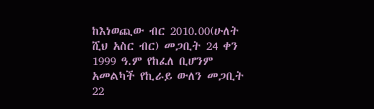ከእነወጪው ብር 2010.00(ሁለት ሺህ አስር ብር) መጋቢት 24 ቀን 1999 ዓ.ም የከፈለ ቢሆንም አመልካች የኪራይ ውለን መጋቢት 22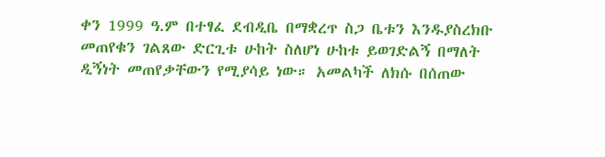ቀን 1999 ዓ.ም በተፃፈ ደብዲቤ በማቋረጥ ስጋ ቤቱን እንዱያስረክቡ መጠየቁን ገልጸው ድርጊቱ ሁከት ስለሆነ ሁከቱ ይወገድልኝ በማለት ዲኝነት መጠየቃቸውን የሚያሳይ ነው። አመልካች ለክሱ በሰጠው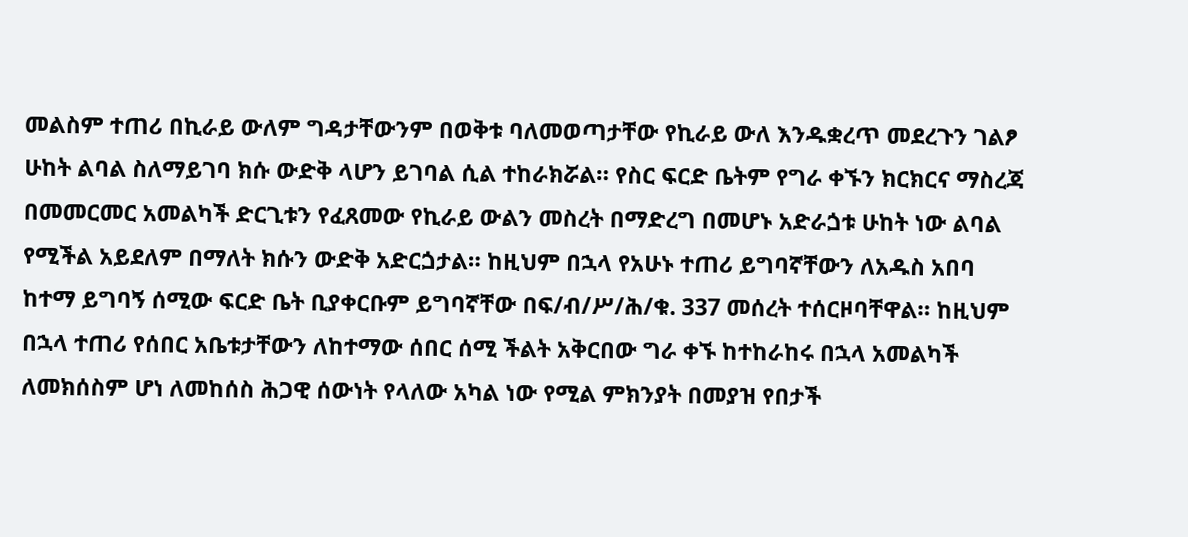መልስም ተጠሪ በኪራይ ውለም ግዳታቸውንም በወቅቱ ባለመወጣታቸው የኪራይ ውለ እንዱቋረጥ መደረጉን ገልፆ ሁከት ልባል ስለማይገባ ክሱ ውድቅ ላሆን ይገባል ሲል ተከራክሯል። የስር ፍርድ ቤትም የግራ ቀኙን ክርክርና ማስረጃ በመመርመር አመልካች ድርጊቱን የፈጸመው የኪራይ ውልን መስረት በማድረግ በመሆኑ አድራጏቱ ሁከት ነው ልባል የሚችል አይደለም በማለት ክሱን ውድቅ አድርጏታል። ከዚህም በኋላ የአሁኑ ተጠሪ ይግባኛቸውን ለአዱስ አበባ ከተማ ይግባኝ ሰሚው ፍርድ ቤት ቢያቀርቡም ይግባኛቸው በፍ/ብ/ሥ/ሕ/ቁ. 337 መሰረት ተሰርዞባቸዋል። ከዚህም በኋላ ተጠሪ የሰበር አቤቱታቸውን ለከተማው ሰበር ሰሚ ችልት አቅርበው ግራ ቀኙ ከተከራከሩ በኋላ አመልካች ለመክሰስም ሆነ ለመከሰስ ሕጋዊ ሰውነት የላለው አካል ነው የሚል ምክንያት በመያዝ የበታች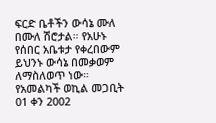ፍርድ ቤቶችን ውሳኔ ሙለ በሙለ ሽሮታል። የአሁኑ የሰበር አቤቱታ የቀረበውም ይህንኑ ውሳኔ በመቃወም ለማስለወጥ ነው።
የአመልካች ወኪል መጋቢት 01 ቀን 2002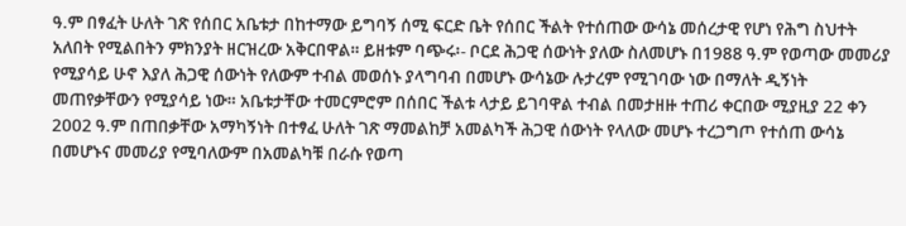ዓ.ም በፃፈት ሁለት ገጽ የሰበር አቤቱታ በከተማው ይግባኝ ሰሚ ፍርድ ቤት የሰበር ችልት የተሰጠው ውሳኔ መሰረታዊ የሆነ የሕግ ስህተት አለበት የሚልበትን ምክንያት ዘርዝረው አቅርበዋል። ይዘቱም ባጭሩ፡- ቦርደ ሕጋዊ ሰውነት ያለው ስለመሆኑ በ1988 ዓ.ም የወጣው መመሪያ የሚያሳይ ሁኖ እያለ ሕጋዊ ሰውነት የለውም ተብል መወሰኑ ያላግባብ በመሆኑ ውሳኔው ሉታረም የሚገባው ነው በማለት ዲኝነት መጠየቃቸውን የሚያሳይ ነው። አቤቱታቸው ተመርምሮም በሰበር ችልቱ ላታይ ይገባዋል ተብል በመታዘዙ ተጠሪ ቀርበው ሚያዚያ 22 ቀን 2002 ዓ.ም በጠበቃቸው አማካኝነት በተፃፈ ሁለት ገጽ ማመልከቻ አመልካች ሕጋዊ ሰውነት የላለው መሆኑ ተረጋግጦ የተሰጠ ውሳኔ በመሆኑና መመሪያ የሚባለውም በአመልካቹ በራሱ የወጣ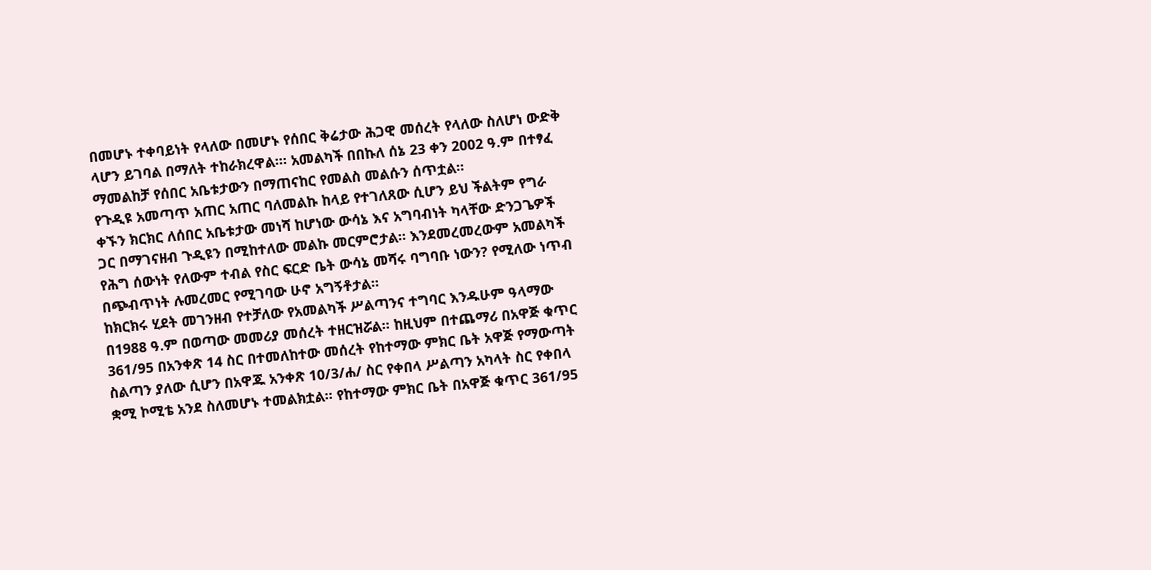በመሆኑ ተቀባይነት የላለው በመሆኑ የሰበር ቅሬታው ሕጋዊ መሰረት የላለው ስለሆነ ውድቅ ላሆን ይገባል በማለት ተከራክረዋል።፡ አመልካች በበኩለ ሰኔ 23 ቀን 2002 ዓ.ም በተፃፈ ማመልከቻ የሰበር አቤቱታውን በማጠናከር የመልስ መልሱን ሰጥቷል።
የጉዲዩ አመጣጥ አጠር አጠር ባለመልኩ ከላይ የተገለጸው ሲሆን ይህ ችልትም የግራ ቀኙን ክርክር ለሰበር አቤቱታው መነሻ ከሆነው ውሳኔ እና አግባብነት ካላቸው ድንጋጌዎች ጋር በማገናዘብ ጉዲዩን በሚከተለው መልኩ መርምሮታል። እንደመረመረውም አመልካች የሕግ ሰውነት የለውም ተብል የስር ፍርድ ቤት ውሳኔ መሻሩ ባግባቡ ነውን? የሚለው ነጥብ በጭብጥነት ሉመረመር የሚገባው ሁኖ አግኝቶታል።
ከክርክሩ ሂደት መገንዘብ የተቻለው የአመልካች ሥልጣንና ተግባር እንዱሁም ዓላማው በ1988 ዓ.ም በወጣው መመሪያ መሰረት ተዘርዝሯል። ከዚህም በተጨማሪ በአዋጅ ቁጥር 361/95 በአንቀጽ 14 ስር በተመለከተው መሰረት የከተማው ምክር ቤት አዋጅ የማውጣት ስልጣን ያለው ሲሆን በአዋጁ አንቀጽ 10/3/ሐ/ ስር የቀበላ ሥልጣን አካላት ስር የቀበላ ቋሚ ኮሚቴ አንደ ስለመሆኑ ተመልክቷል። የከተማው ምክር ቤት በአዋጅ ቁጥር 361/95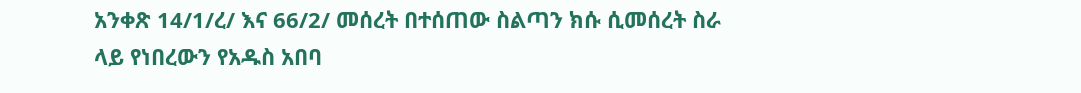አንቀጽ 14/1/ረ/ እና 66/2/ መሰረት በተሰጠው ስልጣን ክሱ ሲመሰረት ስራ ላይ የነበረውን የአዱስ አበባ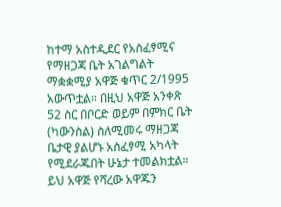ከተማ አስተዲደር የአስፈፃሚና የማዘጋጃ ቤት አገልግልት ማቋቋሚያ አዋጅ ቁጥር 2/1995 አውጥቷል። በዚህ አዋጅ አንቀጽ 52 ስር በቦርድ ወይም በምክር ቤት (ካውንስል) ስለሚመሩ ማዘጋጃ ቤታዊ ያልሆኑ አስፈፃሚ አካላት የሚደራጁበት ሁኔታ ተመልክቷል። ይህ አዋጅ የሻረው አዋጁን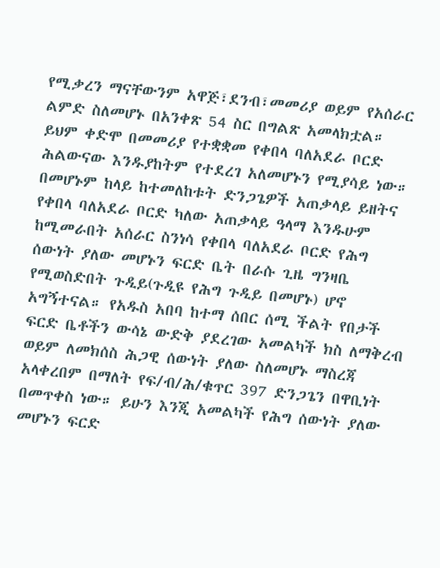የሚቃረን ማናቸውንም አዋጅ፣ደንብ፣መመሪያ ወይም የአሰራር ልምድ ስለመሆኑ በአንቀጽ 54 ስር በግልጽ አመላክቷል።
ይህም ቀድሞ በመመሪያ የተቋቋመ የቀበላ ባለአደራ ቦርድ ሕልውናው እንዱያከትም የተደረገ አለመሆኑን የሚያሳይ ነው። በመሆኑም ከላይ ከተመለከቱት ድንጋጌዎች አጠቃላይ ይዘትና የቀበላ ባለአደራ ቦርድ ካለው አጠቃላይ ዓላማ እንዱሁም ከሚመራበት አሰራር ስንነሳ የቀበላ ባለአደራ ቦርድ የሕግ ሰውነት ያለው መሆኑን ፍርድ ቤት በራሱ ጊዜ ግንዛቤ የሚወስድበት ጉዲይ(ጉዲዩ የሕግ ጉዲይ በመሆኑ) ሆኖ አግኝተናል። የአዱስ አበባ ከተማ ሰበር ሰሚ ችልት የበታች ፍርድ ቤቶችን ውሳኔ ውድቅ ያደረገው አመልካች ክስ ለማቅረብ ወይም ለመክሰስ ሕጋዊ ሰውነት ያለው ስለመሆኑ ማስረጃ አላቀረበም በማለት የፍ/ብ/ሕ/ቁጥር 397 ድንጋጌን በዋቢነት በመጥቀስ ነው። ይሁን እንጂ አመልካች የሕግ ሰውነት ያለው መሆኑን ፍርድ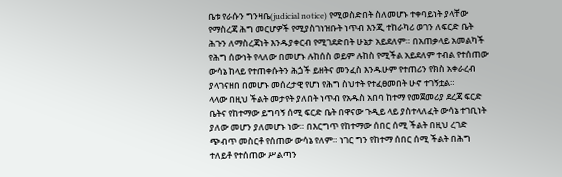ቤቱ የራሱን ግንዛቤ(judicial notice) የሚወስድበት ስለመሆኑ ተቀባይነት ያላቸው የማስረጃ ሕግ መርሆዎች የሚያስገነዝቡት ነጥብ እንጂ ተከራካሪ ወገን ለፍርድ ቤት ሕጉን ለማስረጃነት እንዱያቀርብ የሚገደድበት ሁኔታ አይደለም። በአጠቃላይ አመልካች የሕግ ሰውነት የላለው በመሆኑ ሉከሰስ ወይም ሉከስ የሚችል አይደለም ተብል የተሰጠው ውሳኔ ከላይ የተጠቀሱትን ሕጏች ይዘትና መንፈስ እንዱሁም የተጠሪን የክስ አቀራረብ ያላገናዘበ በመሆኑ መሰረታዊ የሆነ የሕግ ስህተት የተፈፀመበት ሁኖ ተገኝቷል።
ላላው በዚህ ችልት መታየት ያለበት ነጥብ የአዱስ አበባ ከተማ የመጀመሪያ ደረጃ ፍርድ ቤትና የከተማው ይግባኝ ሰሚ ፍርድ ቤት በዋናው ጉዲይ ላይ ያስተላለፈት ውሳኔ ተገቢነት ያለው መሆን ያለመሆኑ ነው። በእርግጥ የከተማው ሰበር ሰሚ ችልት በዚህ ረገድ ጭብጥ መስርቶ የሰጠው ውሳኔ የለም። ነገር ግን የከተማ ሰበር ሰሚ ችልት በሕግ ተለይቶ የተሰጠው ሥልጣን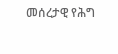መሰረታዊ የሕግ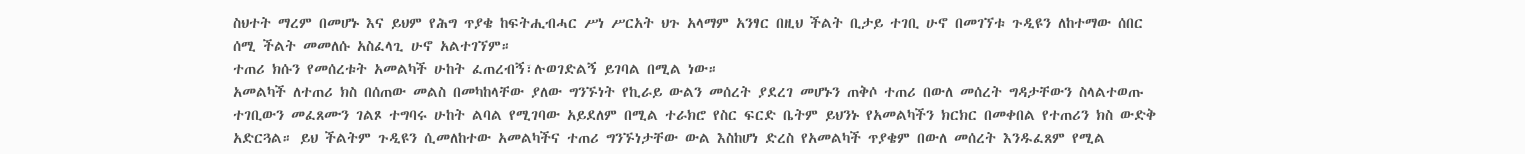ስህተት ማረም በመሆኑ እና ይህም የሕግ ጥያቄ ከፍትሒብሓር ሥነ ሥርአት ህጉ አላማም አንፃር በዚህ ችልት ቢታይ ተገቢ ሁኖ በመገኘቱ ጉዲዩን ለከተማው ሰበር ሰሚ ችልት መመለሱ አስፈላጊ ሁኖ አልተገኘም።
ተጠሪ ክሱን የመሰረቱት አመልካች ሁከት ፈጠረብኝ፣ሉወገድልኝ ይገባል በሚል ነው።
አመልካች ለተጠሪ ክስ በሰጠው መልስ በመካከላቸው ያለው ግንኙነት የኪራይ ውልን መሰረት ያደረገ መሆኑን ጠቅሶ ተጠሪ በውለ መሰረት ግዳታቸውን ስላልተወጡ ተገቢውን መፈጸሙን ገልጾ ተግባሩ ሁከት ልባል የሚገባው አይደለም በሚል ተራክሮ የስር ፍርድ ቤትም ይህንኑ የአመልካችን ክርክር በመቀበል የተጠሪን ክስ ውድቅ አድርጓል። ይህ ችልትም ጉዲዩን ሲመለከተው አመልካችና ተጠሪ ግንኙነታቸው ውል እስከሆነ ድረስ የአመልካች ጥያቄም በውለ መሰረት እንዱፈጸም የሚል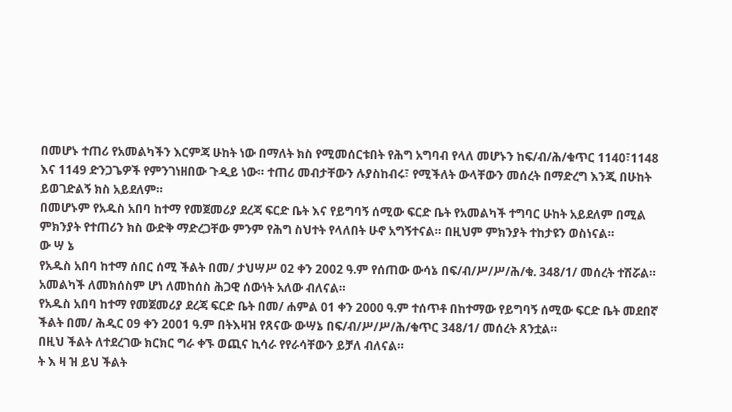በመሆኑ ተጠሪ የአመልካችን እርምጃ ሁከት ነው በማለት ክስ የሚመሰርቱበት የሕግ አግባብ የላለ መሆኑን ከፍ/ብ/ሕ/ቁጥር 1140፣1148 እና 1149 ድንጋጌዎች የምንገነዘበው ጉዲይ ነው። ተጠሪ መብታቸውን ሉያስከብሩ፣ የሚችለት ውላቸውን መሰረት በማድረግ እንጂ በሁከት ይወገድልኝ ክስ አይደለም።
በመሆኑም የአዱስ አበባ ከተማ የመጀመሪያ ደረጃ ፍርድ ቤት እና የይግባኝ ሰሚው ፍርድ ቤት የአመልካች ተግባር ሁከት አይደለም በሚል ምክንያት የተጠሪን ክስ ውድቅ ማድረጋቸው ምንም የሕግ ስህተት የላለበት ሁኖ አግኝተናል። በዚህም ምክንያት ተከታዩን ወስነናል።
ው ሣ ኔ
የአዱስ አበባ ከተማ ሰበር ሰሚ ችልት በመ/ ታህሣሥ 02 ቀን 2002 ዓ.ም የሰጠው ውሳኔ በፍ/ብ/ሥ/ሥ/ሕ/ቁ. 348/1/ መሰረት ተሽሯል።
አመልካች ለመክሰስም ሆነ ለመከሰስ ሕጋዊ ሰውነት አለው ብለናል።
የአዱስ አበባ ከተማ የመጀመሪያ ደረጃ ፍርድ ቤት በመ/ ሐምል 01 ቀን 2000 ዓ.ም ተሰጥቶ በከተማው የይግባኝ ሰሚው ፍርድ ቤት መደበኛ ችልት በመ/ ሕዲር 09 ቀን 2001 ዓ.ም በትእዛዝ የጸናው ውሣኔ በፍ/ብ/ሥ/ሥ/ሕ/ቁጥር 348/1/ መሰረት ጸንቷል።
በዚህ ችልት ለተደረገው ክርክር ግራ ቀኙ ወጪና ኪሳራ የየራሳቸውን ይቻለ ብለናል።
ት እ ዛ ዝ ይህ ችልት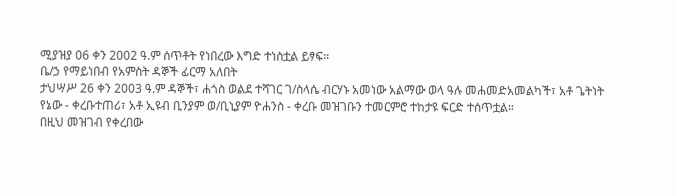ሚያዝያ 06 ቀን 2002 ዓ.ም ሰጥቶት የነበረው እግድ ተነስቷል ይፃፍ።
ቤ/ኃ የማይነበብ የአምስት ዳኞች ፊርማ አለበት
ታህሣሥ 26 ቀን 2003 ዓ.ም ዳኞች፣ ሐጎስ ወልደ ተሻገር ገ/ስላሴ ብርሃኑ አመነው አልማው ወላ ዓሉ መሐመድአመልካች፣ አቶ ጌትነት የኔው - ቀረቡተጠሪ፣ አቶ ኢዩብ ቢንያም ወ/ቢኒያም ዮሐንስ - ቀረቡ መዝገቡን ተመርምሮ ተከታዩ ፍርድ ተሰጥቷል።
በዚህ መዝገብ የቀረበው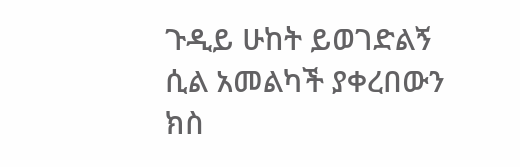ጉዲይ ሁከት ይወገድልኝ ሲል አመልካች ያቀረበውን ክስ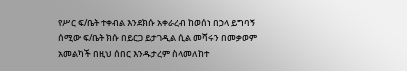የሥር ፍ/ቤት ተቀብል እንደክሱ አቀራረብ ከወሰነ በኃላ ይግባኝ ሰሚው ፍ/ቤት ክሱ በይርጋ ይታገዲል ሲል መሻሩን በመቃወም አመልካች በዚህ ሰበር እንዱታረም ስላመለከተ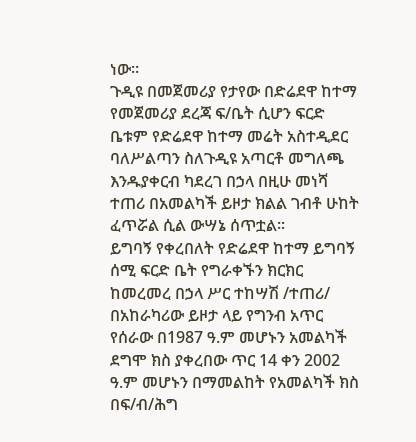ነው።
ጉዲዩ በመጀመሪያ የታየው በድሬደዋ ከተማ የመጀመሪያ ደረጃ ፍ/ቤት ሲሆን ፍርድ ቤቱም የድሬደዋ ከተማ መሬት አስተዲደር ባለሥልጣን ስለጉዲዩ አጣርቶ መግለጫ እንዱያቀርብ ካደረገ በኃላ በዚሁ መነሻ ተጠሪ በአመልካች ይዞታ ክልል ገብቶ ሁከት ፈጥሯል ሲል ውሣኔ ሰጥቷል።
ይግባኝ የቀረበለት የድሬደዋ ከተማ ይግባኝ ሰሚ ፍርድ ቤት የግራቀኙን ክርክር ከመረመረ በኃላ ሥር ተከሣሽ /ተጠሪ/ በአከራካሪው ይዞታ ላይ የግንብ አጥር የሰራው በ1987 ዓ.ም መሆኑን አመልካች ደግሞ ክስ ያቀረበው ጥር 14 ቀን 2002 ዓ.ም መሆኑን በማመልከት የአመልካች ክስ በፍ/ብ/ሕግ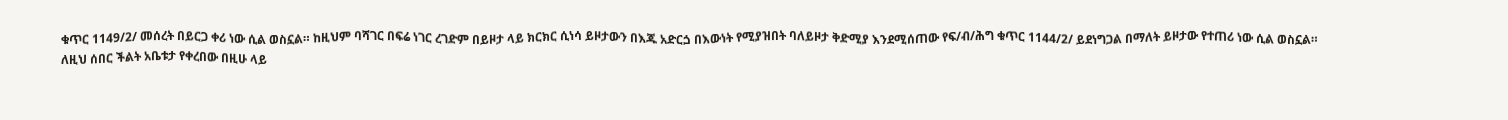ቁጥር 1149/2/ መሰረት በይርጋ ቀሪ ነው ሲል ወስኗል። ከዚህም ባሻገር በፍሬ ነገር ረገድም በይዞታ ላይ ክርክር ሲነሳ ይዞታውን በእጁ አድርጏ በእውነት የሚያዝበት ባለይዞታ ቅድሚያ እንደሚሰጠው የፍ/ብ/ሕግ ቁጥር 1144/2/ ይደነግጋል በማለት ይዞታው የተጠሪ ነው ሲል ወስኗል።
ለዚህ ሰበር ችልት አቤቱታ የቀረበው በዚሁ ላይ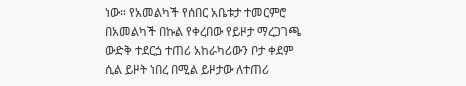ነው። የአመልካች የሰበር አቤቱታ ተመርምሮ በአመልካች በኩል የቀረበው የይዞታ ማረጋገጫ ውድቅ ተደርጏ ተጠሪ አከራካሪውን ቦታ ቀደም ሲል ይዞት ነበረ በሚል ይዞታው ለተጠሪ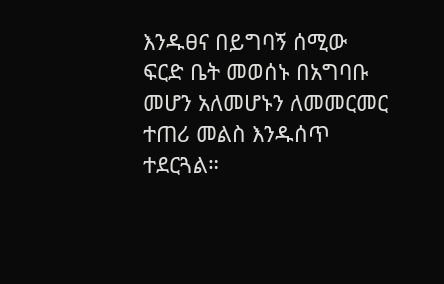እንዱፀና በይግባኝ ሰሚው ፍርድ ቤት መወሰኑ በአግባቡ መሆን አለመሆኑን ለመመርመር ተጠሪ መልስ እንዱሰጥ ተደርጓል።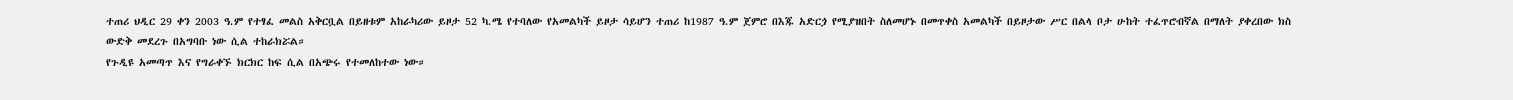ተጠሪ ህዲር 29 ቀን 2003 ዓ.ም የተፃፈ መልስ አቅርቧል በይዘቱም አከራካሪው ይዞታ 52 ካ.ሜ የተባለው የአመልካች ይዞታ ሳይሆን ተጠሪ ከ1987 ዓ.ም ጀምሮ በእጁ አድርጏ የሚያዝበት ስለመሆኑ በመጥቀስ አመልካች በይዞታው ሥር በልላ ቦታ ሁከት ተፈጥሮብኛል በማለት ያቀረበው ክስ ውድቅ መደረጉ በአግባቡ ነው ሲል ተከራክሯል።
የጉዲዩ አመጣጥ እና የግራቀኙ ክርክር ከፍ ሲል በአጭሩ የተመለከተው ነው።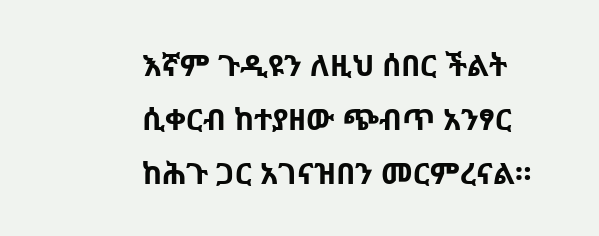እኛም ጉዲዩን ለዚህ ሰበር ችልት ሲቀርብ ከተያዘው ጭብጥ አንፃር ከሕጉ ጋር አገናዝበን መርምረናል።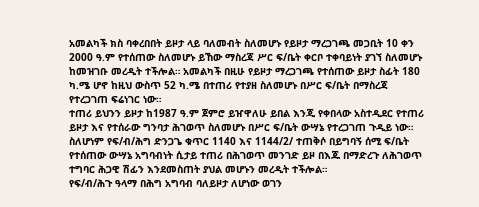አመልካች ክስ ባቀረበበት ይዞታ ላይ ባለመብት ስለመሆኑ የይዞታ ማረጋገጫ መጋቢት 10 ቀን 2000 ዓ.ም የተሰጠው ስለመሆኑ ይኸው ማስረጃ ሥር ፍ/ቤት ቀርቦ ተቀባይነት ያገኘ ስለመሆኑ ከመዝገቡ መረዲት ተችሎል። አመልካች በዚሁ የይዞታ ማረጋገጫ የተሰጠው ይዞታ ስፊት 180 ካ.ሜ ሆኖ ከዚህ ውስጥ 52 ካ.ሜ በተጠሪ የተያዘ ስለመሆኑ በሥር ፍ/ቤት በማስረጃ የተረጋገጠ ፍሬነገር ነው።
ተጠሪ ይህንን ይዞታ ከ1987 ዓ.ም ጀምሮ ይዠዋለሁ ይበል እንጂ የቀበላው አስተዲደር የተጠሪ ይዞታ እና የተሰራው ግንባታ ሕገወጥ ስለመሆኑ በሥር ፍ/ቤት ውሣኔ የተረጋገጠ ጉዲይ ነው።
ስለሆነም የፍ/ብ/ሕግ ድንጋጌ ቁጥር 1140 እና 1144/2/ ተጠቅሶ በይግባኝ ሰሚ ፍ/ቤት የተሰጠው ውሣኔ አግባብነት ሲታይ ተጠሪ በሕገወጥ መንገድ ይዞ በእጁ በማድረጉ ለሕገወጥ ተግባር ሕጋዊ ሽፊን እንደመስጠት ያህል መሆኑን መረዲት ተችሎል።
የፍ/ብ/ሕጉ ዓላማ በሕግ አግባብ ባለይዞታ ለሆነው ወገን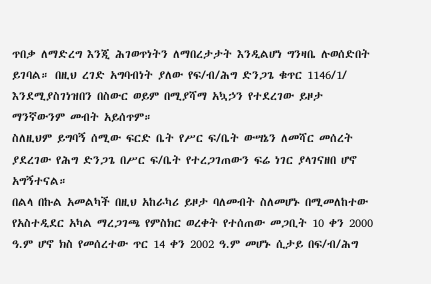ጥበቃ ለማድረግ እንጂ ሕገወጥነትን ለማበረታታት እንዲልሆነ ግንዛቤ ሉወሰድበት ይገባል። በዚህ ረገድ አግባብነት ያለው የፍ/ብ/ሕግ ድንጋጌ ቁጥር 1146/1/ እንደሚያስገነዝበን በስውር ወይም በሚያሻማ አኳኃን የተደረገው ይዞታ ማንኛውንም መብት አይሰጥም።
ስለዚህም ይግባኝ ሰሚው ፍርድ ቤት የሥር ፍ/ቤት ውሣኔን ለመሻር መሰረት ያደረገው የሕግ ድንጋጌ በሥር ፍ/ቤት የተረጋገጠውን ፍሬ ነገር ያላገናዘበ ሆኖ አግኝተናል።
በልላ በኩል አመልካች በዚህ አከራካሪ ይዞታ ባለመብት ስለመሆኑ በሚመለከተው የአስተዲደር አካል ማረጋገጫ የምስክር ወረቀት የተሰጠው መጋቢት 10 ቀን 2000 ዓ.ም ሆኖ ክስ የመሰረተው ጥር 14 ቀን 2002 ዓ.ም መሆኑ ሲታይ በፍ/ብ/ሕግ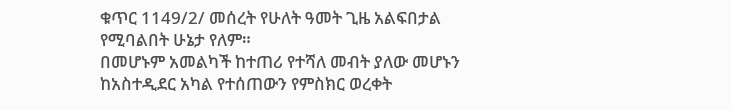ቁጥር 1149/2/ መሰረት የሁለት ዓመት ጊዜ አልፍበታል የሚባልበት ሁኔታ የለም።
በመሆኑም አመልካች ከተጠሪ የተሻለ መብት ያለው መሆኑን ከአስተዲደር አካል የተሰጠውን የምስክር ወረቀት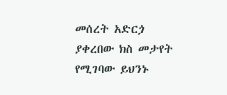መሰረት አድርጏ ያቀረበው ክስ መታየት የሚገባው ይህንኑ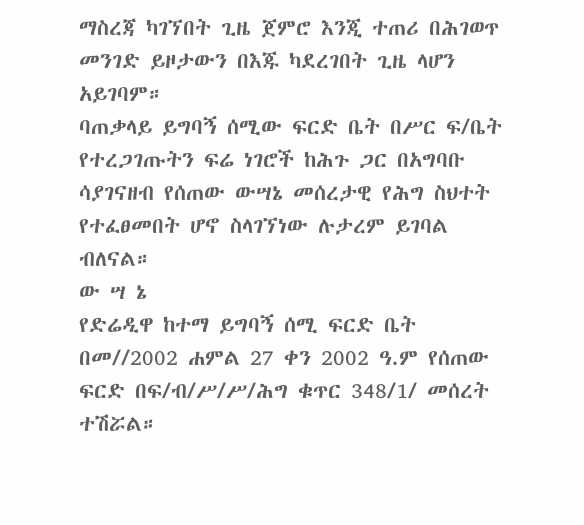ማስረጃ ካገኘበት ጊዜ ጀምሮ እንጂ ተጠሪ በሕገወጥ መንገድ ይዞታውን በእጁ ካደረገበት ጊዜ ላሆን አይገባም።
ባጠቃላይ ይግባኝ ሰሚው ፍርድ ቤት በሥር ፍ/ቤት የተረጋገጡትን ፍሬ ነገሮች ከሕጉ ጋር በአግባቡ ሳያገናዘብ የሰጠው ውሣኔ መሰረታዊ የሕግ ስህተት የተፈፀመበት ሆኖ ስላገኘነው ሉታረም ይገባል ብለናል።
ው ሣ ኔ
የድሬዲዋ ከተማ ይግባኝ ሰሚ ፍርድ ቤት በመ//2002 ሐምል 27 ቀን 2002 ዓ.ም የሰጠው ፍርድ በፍ/ብ/ሥ/ሥ/ሕግ ቁጥር 348/1/ መሰረት ተሽሯል።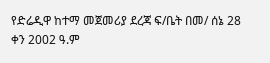የድሬዲዋ ከተማ መጀመሪያ ደረጃ ፍ/ቤት በመ/ ሰኔ 28 ቀን 2002 ዓ.ም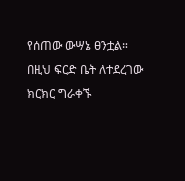የሰጠው ውሣኔ ፀንቷል።
በዚህ ፍርድ ቤት ለተደረገው ክርክር ግራቀኙ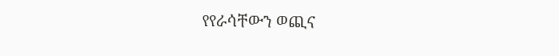የየራሳቸውን ወጪና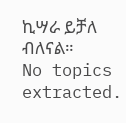ኪሣራ ይቻለ ብለናል።
No topics extracted.